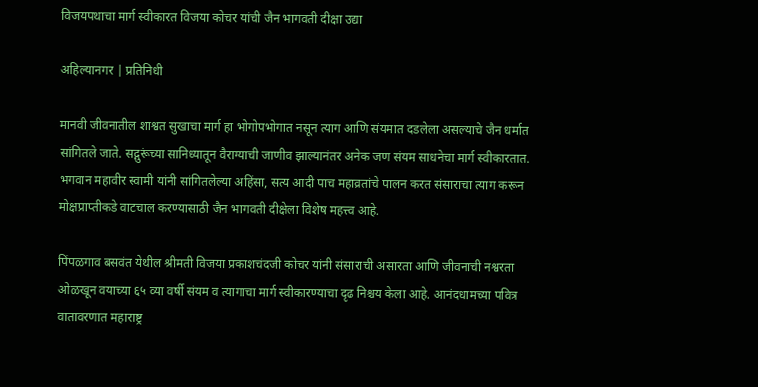विजयपथाचा मार्ग स्वीकारत विजया कोचर यांची जैन भागवती दीक्षा उद्या

अहिल्यानगर | प्रतिनिधी

मानवी जीवनातील शाश्वत सुखाचा मार्ग हा भोगोपभोगात नसून त्याग आणि संयमात दडलेला असल्याचे जैन धर्मात सांगितले जाते. सद्गुरूंच्या सानिध्यातून वैराग्याची जाणीव झाल्यानंतर अनेक जण संयम साधनेचा मार्ग स्वीकारतात. भगवान महावीर स्वामी यांनी सांगितलेल्या अहिंसा, सत्य आदी पाच महाव्रतांचे पालन करत संसाराचा त्याग करून मोक्षप्राप्तीकडे वाटचाल करण्यासाठी जैन भागवती दीक्षेला विशेष महत्त्व आहे.

पिंपळगाव बसवंत येथील श्रीमती विजया प्रकाशचंदजी कोचर यांनी संसाराची असारता आणि जीवनाची नश्वरता ओळखून वयाच्या ६५ व्या वर्षी संयम व त्यागाचा मार्ग स्वीकारण्याचा दृढ निश्चय केला आहे. आनंदधामच्या पवित्र वातावरणात महाराष्ट्र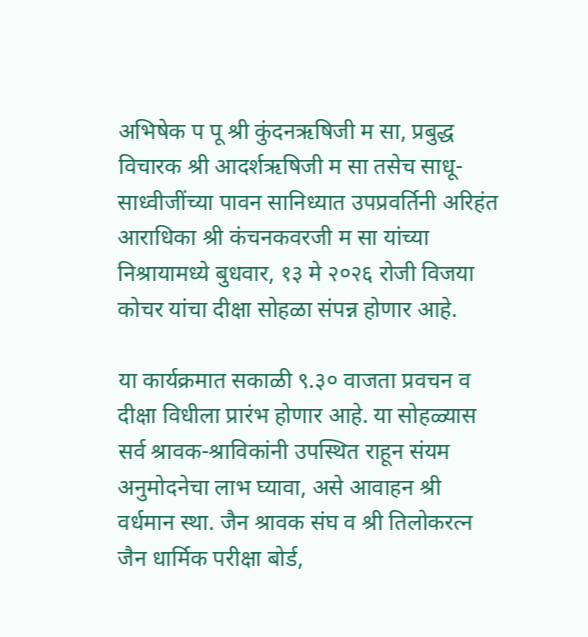अभिषेक प पू श्री कुंदनऋषिजी म सा, प्रबुद्ध विचारक श्री आदर्शऋषिजी म सा तसेच साधू-साध्वीजींच्या पावन सानिध्यात उपप्रवर्तिनी अरिहंत आराधिका श्री कंचनकवरजी म सा यांच्या निश्रायामध्ये बुधवार, १३ मे २०२६ रोजी विजया कोचर यांचा दीक्षा सोहळा संपन्न होणार आहे.

या कार्यक्रमात सकाळी ९.३० वाजता प्रवचन व दीक्षा विधीला प्रारंभ होणार आहे. या सोहळ्यास सर्व श्रावक-श्राविकांनी उपस्थित राहून संयम अनुमोदनेचा लाभ घ्यावा, असे आवाहन श्री वर्धमान स्था. जैन श्रावक संघ व श्री तिलोकरत्न जैन धार्मिक परीक्षा बोर्ड,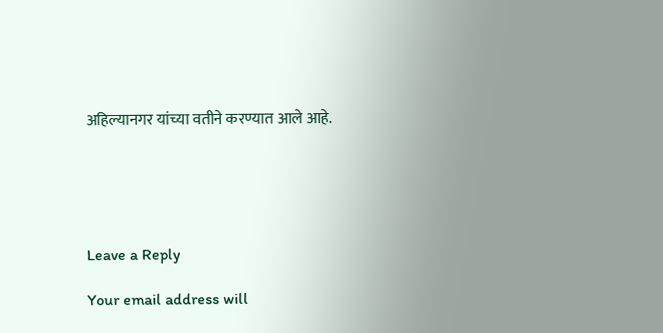अहिल्यानगर यांच्या वतीने करण्यात आले आहे.





Leave a Reply

Your email address will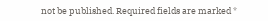not be published. Required fields are marked *